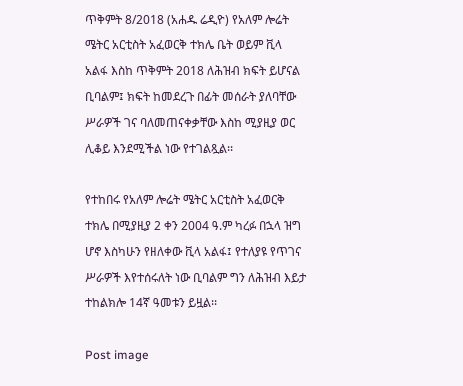ጥቅምት 8/2018 (አሐዱ ሬዲዮ) የአለም ሎሬት ሜትር አርቲስት አፈወርቅ ተክሌ ቤት ወይም ቪላ አልፋ እስከ ጥቅምት 2018 ለሕዝብ ክፍት ይሆናል ቢባልም፤ ክፍት ከመደረጉ በፊት መሰራት ያለባቸው ሥራዎች ገና ባለመጠናቀቃቸው እስከ ሚያዚያ ወር ሊቆይ እንደሚችል ነው የተገልጿል፡፡

የተከበሩ የአለም ሎሬት ሜትር አርቲስት አፈወርቅ ተክሌ በሚያዚያ 2 ቀን 2004 ዓ.ም ካረፉ በኋላ ዝግ ሆኖ እስካሁን የዘለቀው ቪላ አልፋ፤ የተለያዩ የጥገና ሥራዎች እየተሰሩለት ነው ቢባልም ግን ለሕዝብ እይታ ተከልክሎ 14ኛ ዓመቱን ይዟል፡፡

Post image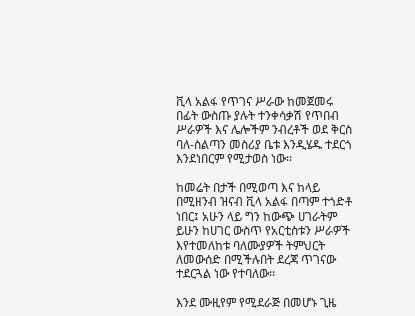ቪላ አልፋ የጥገና ሥራው ከመጀመሩ በፊት ውስጡ ያሉት ተንቀሳቃሽ የጥበብ ሥራዎች እና ሌሎችም ንብረቶች ወደ ቅርስ ባለ-ስልጣን መስሪያ ቤቱ እንዲሄዱ ተደርጎ እንደነበርም የሚታወስ ነው፡፡

ከመሬት በታች በሚወጣ እና ከላይ በሚዘንብ ዝናብ ቪላ አልፋ በጣም ተጎድቶ ነበር፤ አሁን ላይ ግን ከውጭ ሀገራትም ይሁን ከሀገር ውስጥ የአርቲስቱን ሥራዎች እየተመለከቱ ባለሙያዎች ትምህርት ለመውሰድ በሚችሉበት ደረጃ ጥገናው ተደርጓል ነው የተባለው፡፡

እንደ ሙዚየም የሚደራጅ በመሆኑ ጊዜ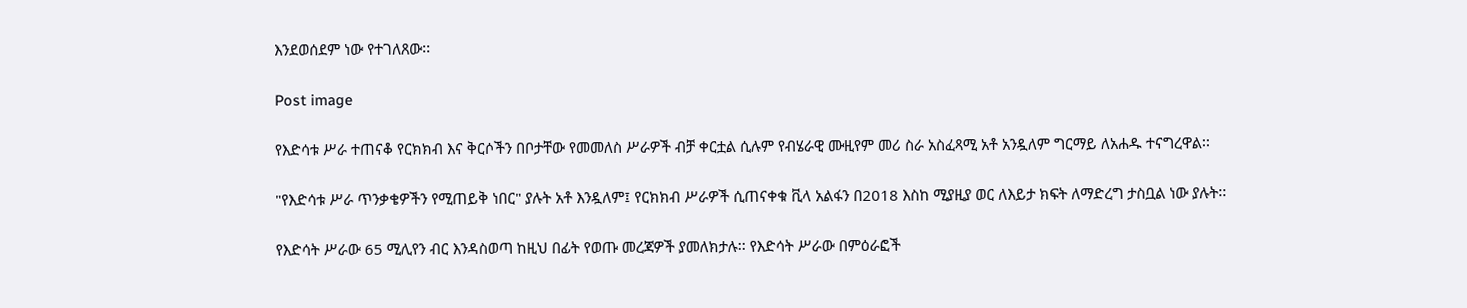እንደወሰደም ነው የተገለጸው፡፡

Post image

የእድሳቱ ሥራ ተጠናቆ የርክክብ እና ቅርሶችን በቦታቸው የመመለስ ሥራዎች ብቻ ቀርቷል ሲሉም የብሄራዊ ሙዚየም መሪ ስራ አስፈጻሚ አቶ አንዷለም ግርማይ ለአሐዱ ተናግረዋል፡፡

"የእድሳቱ ሥራ ጥንቃቄዎችን የሚጠይቅ ነበር" ያሉት አቶ እንዷለም፤ የርክክብ ሥራዎች ሲጠናቀቁ ቪላ አልፋን በ2018 እስከ ሚያዚያ ወር ለእይታ ክፍት ለማድረግ ታስቧል ነው ያሉት፡፡

የእድሳት ሥራው 65 ሚሊየን ብር እንዳስወጣ ከዚህ በፊት የወጡ መረጃዎች ያመለክታሉ፡፡ የእድሳት ሥራው በምዕራፎች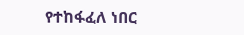የተከፋፈለ ነበር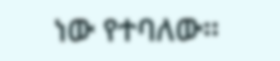ነው የተባለው፡፡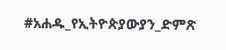#አሐዱ_የኢትዮጵያውያን_ድምጽ